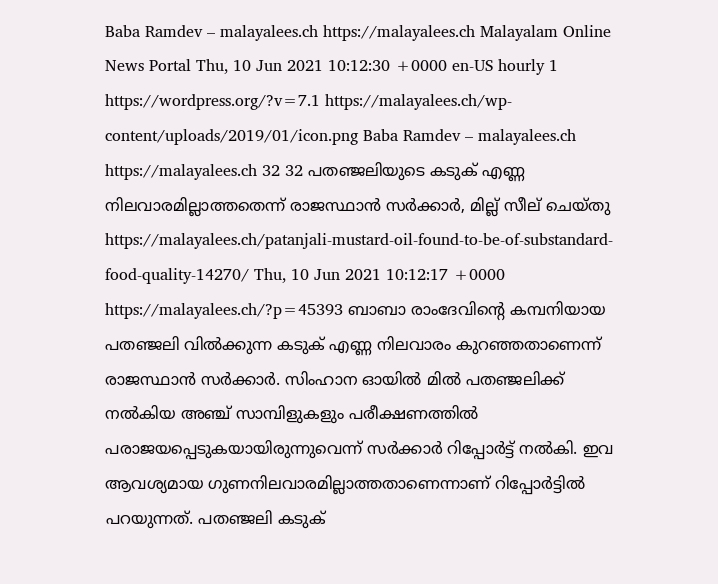Baba Ramdev – malayalees.ch https://malayalees.ch Malayalam Online News Portal Thu, 10 Jun 2021 10:12:30 +0000 en-US hourly 1 https://wordpress.org/?v=7.1 https://malayalees.ch/wp-content/uploads/2019/01/icon.png Baba Ramdev – malayalees.ch https://malayalees.ch 32 32 പതഞ്ജലിയുടെ കടുക് എണ്ണ നിലവാരമില്ലാത്തതെന്ന് രാജസ്ഥാന്‍ സര്‍ക്കാര്‍, മില്ല് സീല് ചെയ്തു https://malayalees.ch/patanjali-mustard-oil-found-to-be-of-substandard-food-quality-14270/ Thu, 10 Jun 2021 10:12:17 +0000 https://malayalees.ch/?p=45393 ബാബാ രാംദേവിന്‍റെ കമ്പനിയായ പതഞ്ജലി വിൽക്കുന്ന കടുക് എണ്ണ നിലവാരം കുറഞ്ഞതാണെന്ന് രാജസ്ഥാൻ സർക്കാർ. സിംഹാന ഓയില്‍ മില്‍ പതഞ്ജലിക്ക് നല്‍കിയ അഞ്ച് സാമ്പിളുകളും പരീക്ഷണത്തില്‍ പരാജയപ്പെടുകയായിരുന്നുവെന്ന് സര്‍ക്കാര്‍ റിപ്പോര്‍ട്ട് നല്‍കി. ഇവ ആവശ്യമായ ഗുണനിലവാരമില്ലാത്തതാണെന്നാണ് റിപ്പോര്‍ട്ടില്‍ പറയുന്നത്. പതഞ്ജലി കടുക്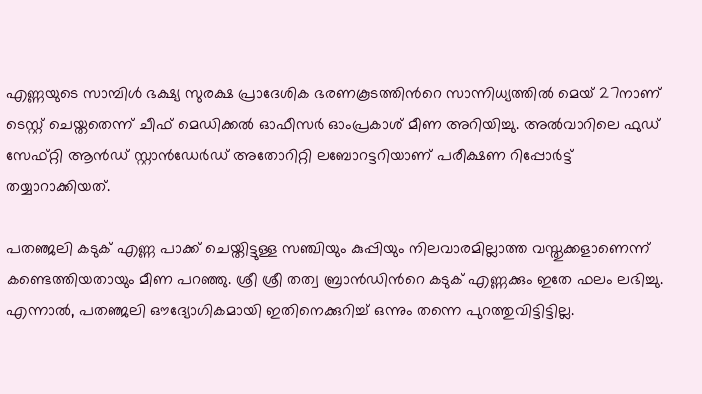എണ്ണയുടെ സാമ്പിള്‍ ഭക്ഷ്യ സുരക്ഷ പ്രാദേശിക ഭരണകൂടത്തിന്‍റെ സാന്നിധ്യത്തില്‍ മെയ് 27നാണ് ടെസ്റ്റ് ചെയ്തതെന്ന് ചീഫ് മെഡിക്കല്‍ ഓഫീസര്‍ ഓംപ്രകാശ് മീണ അറിയിച്ചു. അൽവാറിലെ ഫുഡ് സേഫ്റ്റി ആൻഡ് സ്റ്റാൻഡേർഡ് അതോറിറ്റി ലബോറട്ടറിയാണ് പരീക്ഷണ റിപ്പോർട്ട് തയ്യാറാക്കിയത്.

പതഞ്ജലി കടുക് എണ്ണ പാക്ക് ചെയ്തിട്ടുള്ള സഞ്ചിയും കുപ്പിയും നിലവാരമില്ലാത്ത വസ്തുക്കളാണെന്ന് കണ്ടെത്തിയതായും മീണ പറഞ്ഞു. ശ്രീ ശ്രീ തത്വ ബ്രാൻഡിന്‍റെ കടുക് എണ്ണക്കും ഇതേ ഫലം ലഭിച്ചു. എന്നാല്‍, പതഞ്ജലി ഔദ്യോഗികമായി ഇതിനെക്കുറിച്ച് ഒന്നും തന്നെ പുറത്തുവിട്ടിട്ടില്ല.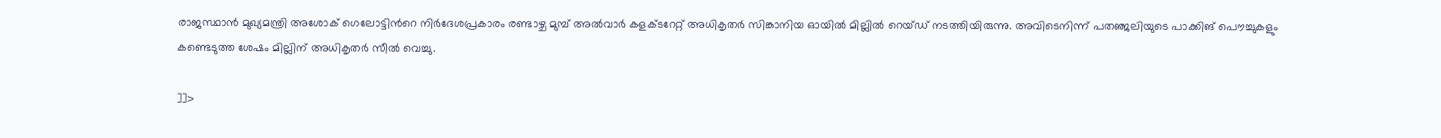രാജസ്ഥാൻ മുഖ്യമന്ത്രി അശോക് ഗെലോട്ടിന്‍റെ നിർദേശപ്രകാരം രണ്ടാഴ്ച മുമ്പ് അൽവാർ കളക്ടറേറ്റ് അധികൃതർ സിങ്കാനിയ ഓയിൽ മില്ലിൽ റെയ്ഡ് നടത്തിയിരുന്നു. അവിടെനിന്ന് പതഞ്ജലിയുടെ പാക്കിങ് പൌച്ചുകളും കണ്ടെടുത്ത ശേഷം മില്ലിന് അധികൃതര്‍ സീല്‍ വെച്ചു.

]]>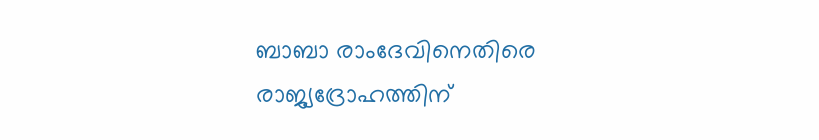ബാബാ രാംദേവിനെതിരെ രാജ്യദ്രോഹത്തിന്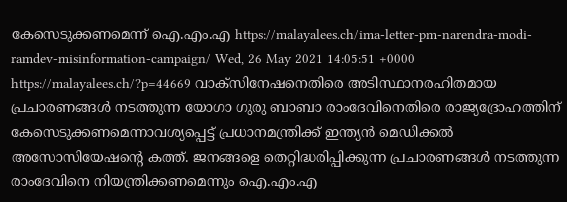കേസെടുക്കണമെന്ന് ഐ.എം.എ https://malayalees.ch/ima-letter-pm-narendra-modi-ramdev-misinformation-campaign/ Wed, 26 May 2021 14:05:51 +0000 https://malayalees.ch/?p=44669 വാക്‌സിനേഷനെതിരെ അടിസ്ഥാനരഹിതമായ പ്രചാരണങ്ങള്‍ നടത്തുന്ന യോഗാ ഗുരു ബാബാ രാംദേവിനെതിരെ രാജ്യദ്രോഹത്തിന് കേസെടുക്കണമെന്നാവശ്യപ്പെട്ട് പ്രധാനമന്ത്രിക്ക് ഇന്ത്യന്‍ മെഡിക്കല്‍ അസോസിയേഷന്റെ കത്ത്. ജനങ്ങളെ തെറ്റിദ്ധരിപ്പിക്കുന്ന പ്രചാരണങ്ങള്‍ നടത്തുന്ന രാംദേവിനെ നിയന്ത്രിക്കണമെന്നും ഐ.എം.എ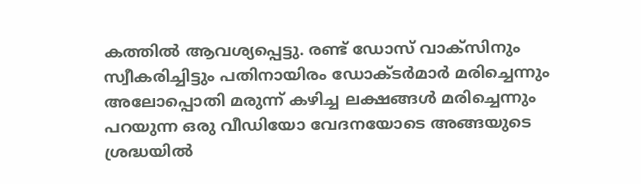കത്തില്‍ ആവശ്യപ്പെട്ടു. രണ്ട് ഡോസ് വാക്‌സിനും സ്വീകരിച്ചിട്ടും പതിനായിരം ഡോക്ടര്‍മാര്‍ മരിച്ചെന്നും അലോപ്പൊതി മരുന്ന് കഴിച്ച ലക്ഷങ്ങള്‍ മരിച്ചെന്നും പറയുന്ന ഒരു വീഡിയോ വേദനയോടെ അങ്ങയുടെ ശ്രദ്ധയില്‍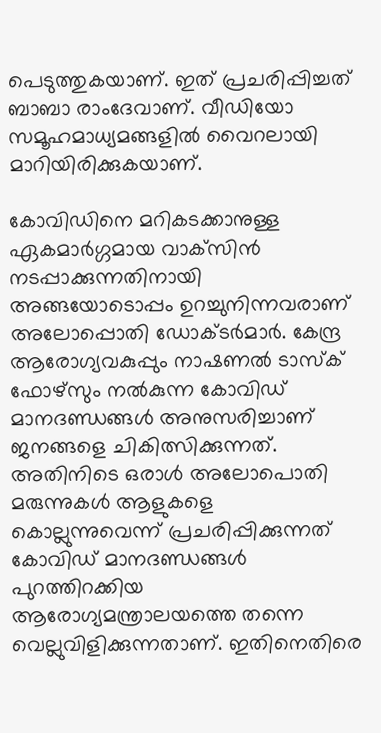പെടുത്തുകയാണ്. ഇത് പ്രചരിപ്പിച്ചത് ബാബാ രാംദേവാണ്. വീഡിയോ സമൂഹമാധ്യമങ്ങളില്‍ വൈറലായി മാറിയിരിക്കുകയാണ്.

കോവിഡിനെ മറികടക്കാനുള്ള ഏകമാര്‍ഗ്ഗമായ വാക്‌സിന്‍ നടപ്പാക്കുന്നതിനായി അങ്ങയോടൊപ്പം ഉറച്ചുനിന്നവരാണ് അലോപ്പൊതി ഡോക്ടര്‍മാര്‍. കേന്ദ്ര ആരോഗ്യവകുപ്പും നാഷണല്‍ ടാസ്‌ക് ഫോഴ്‌സും നല്‍കുന്ന കോവിഡ് മാനദണ്ഡങ്ങള്‍ അനുസരിച്ചാണ് ജനങ്ങളെ ചികിത്സിക്കുന്നത്. അതിനിടെ ഒരാള്‍ അലോപൊതി മരുന്നുകള്‍ ആളുകളെ കൊല്ലുന്നുവെന്ന് പ്രചരിപ്പിക്കുന്നത് കോവിഡ് മാനദണ്ഡങ്ങള്‍ പുറത്തിറക്കിയ ആരോഗ്യമന്ത്രാലയത്തെ തന്നെ വെല്ലുവിളിക്കുന്നതാണ്. ഇതിനെതിരെ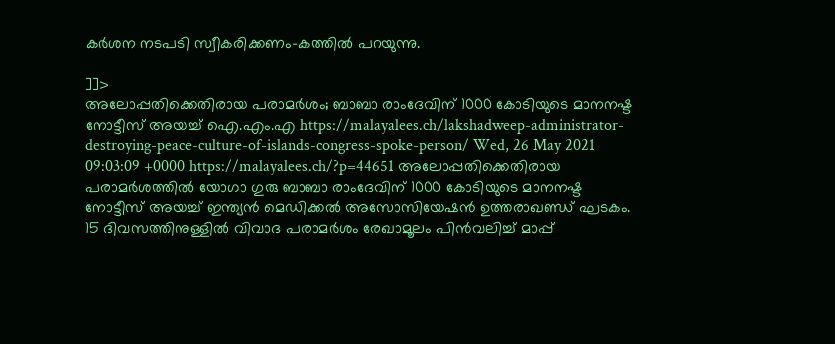കര്‍ശന നടപടി സ്വീകരിക്കണം-കത്തില്‍ പറയുന്നു.

]]>
അലോപ്പതിക്കെതിരായ പരാമര്‍ശം; ബാബാ രാംദേവിന് 1000 കോടിയുടെ മാനനഷ്ട നോട്ടീസ് അയച്ച് ഐ.എം.എ https://malayalees.ch/lakshadweep-administrator-destroying-peace-culture-of-islands-congress-spoke-person/ Wed, 26 May 2021 09:03:09 +0000 https://malayalees.ch/?p=44651 അലോപ്പതിക്കെതിരായ പരാമര്‍ശത്തില്‍ യോഗാ ഗുരു ബാബാ രാംദേവിന് 1000 കോടിയുടെ മാനനഷ്ട നോട്ടീസ് അയച്ച് ഇന്ത്യന്‍ മെഡിക്കല്‍‌ അസോസിയേഷന്‍ ഉത്തരാഖണ്ഡ് ഘടകം. 15 ദിവസത്തിനുള്ളില്‍ വിവാദ പരാമര്‍ശം രേഖാമൂലം പിന്‍വലിച്ച് മാപ്പ്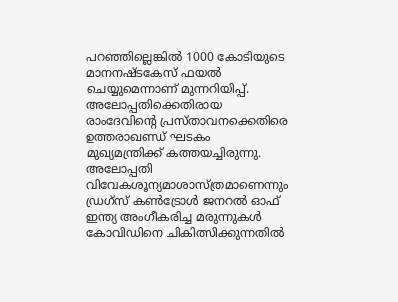പറഞ്ഞില്ലെങ്കില്‍ 1000 കോടിയുടെ മാനനഷ്ടകേസ് ഫയല്‍ ചെയ്യുമെന്നാണ് മുന്നറിയിപ്പ്. അലോപ്പതിക്കെതിരായ രാംദേവിന്‍റെ പ്രസ്താവനക്കെതിരെ ഉത്തരാഖണ്ഡ് ഘടകം മുഖ്യമന്ത്രിക്ക് കത്തയച്ചിരുന്നു. അലോപ്പതി വിവേകശൂന്യമാശാസ്ത്രമാണെന്നും ഡ്രഗ്സ് കൺട്രോൾ ജനറൽ ഓഫ് ഇന്ത്യ അംഗീകരിച്ച മരുന്നുകൾ കോവിഡിനെ ചികിത്സിക്കുന്നതിൽ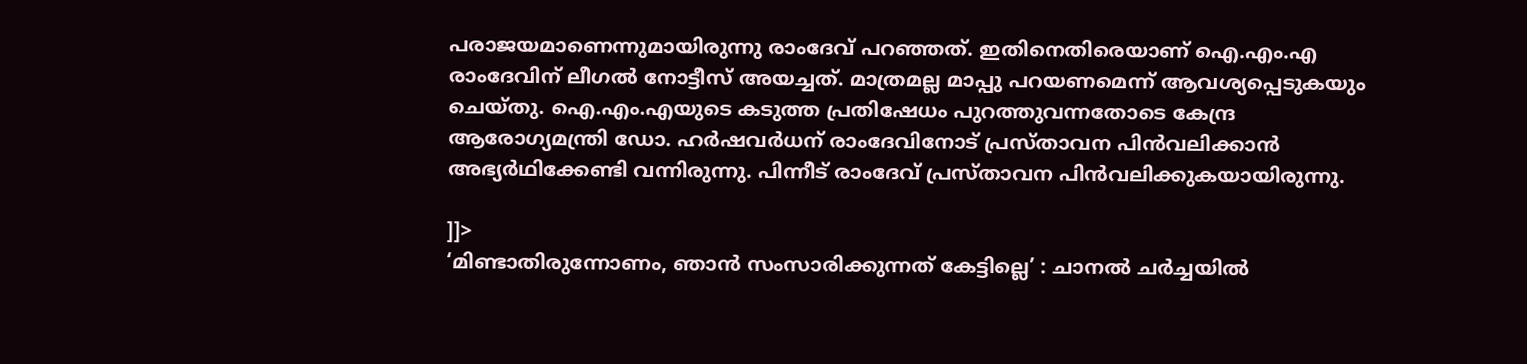പരാജയമാണെന്നുമായിരുന്നു രാംദേവ് പറഞ്ഞത്. ഇതിനെതിരെയാണ് ഐ.എം.എ രാംദേവിന് ലീഗല്‍ നോട്ടീസ് അയച്ചത്. മാത്രമല്ല മാപ്പു പറയണമെന്ന് ആവശ്യപ്പെടുകയും ചെയ്തു. ഐ.എം.എയുടെ കടുത്ത പ്രതിഷേധം പുറത്തുവന്നതോടെ കേന്ദ്ര ആരോഗ്യമന്ത്രി ഡോ. ഹര്‍ഷവര്‍ധന് രാംദേവിനോട് പ്രസ്താവന പിന്‍വലിക്കാന്‍ അഭ്യര്‍ഥിക്കേണ്ടി വന്നിരുന്നു. പിന്നീട് രാംദേവ് പ്രസ്താവന പിന്‍വലിക്കുകയായിരുന്നു.

]]>
‘മിണ്ടാതിരുന്നോണം, ഞാന്‍ സംസാരിക്കുന്നത് കേട്ടില്ലെ’ : ചാനല്‍ ചര്‍ച്ചയില്‍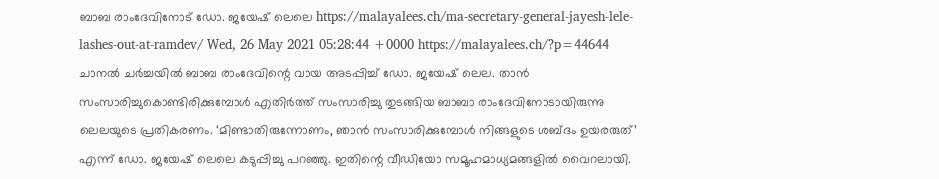ബാബ രാംദേവിനോട് ഡോ. ജയേഷ് ലെലെ https://malayalees.ch/ma-secretary-general-jayesh-lele-lashes-out-at-ramdev/ Wed, 26 May 2021 05:28:44 +0000 https://malayalees.ch/?p=44644 ചാനല്‍ ചര്‍ച്ചയില്‍ ബാബ രാംദേവിന്റെ വായ അടപ്പിച്ച് ഡോ. ജയേഷ് ലെല. താൻ സംസാരിച്ചുകൊണ്ടിരിക്കുമ്പോൾ എതിർത്ത് സംസാരിച്ചു തുടങ്ങിയ ബാബാ രാംദേവിനോടായിരുന്നു ലെലയുടെ പ്രതികരണം. ‘മിണ്ടാതിരുന്നോണം, ഞാൻ സംസാരിക്കുമ്പോൾ നിങ്ങളുടെ ശബ്ദം ഉയരരുത്’ എന്ന് ഡോ. ജയേഷ് ലെലെ കടുപ്പിച്ചു പറഞ്ഞു. ഇതിന്റെ വീഡിയോ സമൂഹമാധ്യമങ്ങളില്‍ വൈറലായി.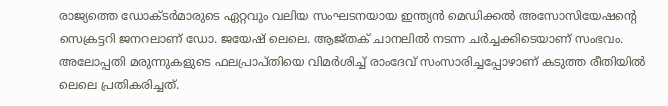രാജ്യത്തെ ഡോക്ടർമാരുടെ ഏറ്റവും വലിയ സംഘടനയായ ഇന്ത്യൻ മെഡിക്കൽ അസോസിയേഷന്‍റെ സെക്രട്ടറി ജനറലാണ് ഡോ. ജയേഷ് ലെലെ. ആജ്തക് ചാനലിൽ നടന്ന ചർച്ചക്കിടെയാണ് സംഭവം. അലോപ്പതി മരുന്നുകളുടെ ഫലപ്രാപ്തിയെ വിമർശിച്ച് രാംദേവ് സംസാരിച്ചപ്പോഴാണ് കടുത്ത രീതിയിൽ ലെലെ പ്രതികരിച്ചത്.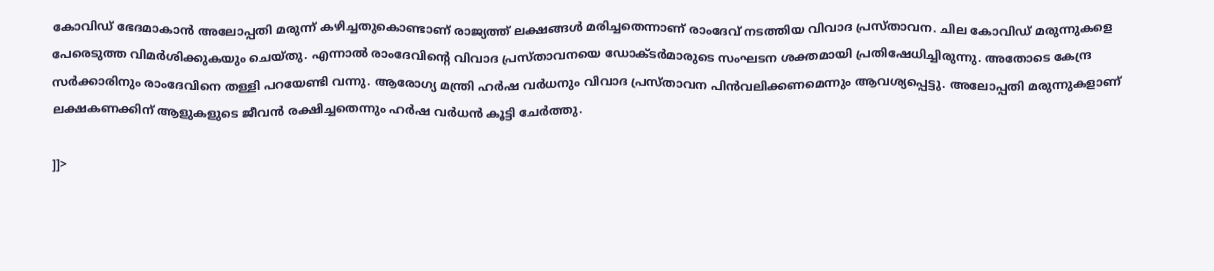കോവിഡ് ഭേദമാകാൻ അലോപ്പതി മരുന്ന് കഴിച്ചതുകൊണ്ടാണ് രാജ്യത്ത് ലക്ഷങ്ങൾ മരിച്ചതെന്നാണ് രാംദേവ് നടത്തിയ വിവാദ പ്രസ്താവന. ചില കോവിഡ് മരുന്നുകളെ പേരെടുത്ത വിമർശിക്കുകയും ചെയ്തു. എന്നാൽ രാംദേവിന്റെ വിവാദ പ്രസ്താവനയെ ഡോക്ടർമാരുടെ സംഘടന ശക്തമായി പ്രതിഷേധിച്ചിരുന്നു. അതോടെ കേന്ദ്ര സർക്കാരിനും രാംദേവിനെ തള്ളി പറയേണ്ടി വന്നു. ആരോഗ്യ മന്ത്രി ഹർഷ വർധനും വിവാദ പ്രസ്താവന പിൻവലിക്കണമെന്നും ആവശ്യപ്പെട്ടു. അലോപ്പതി മരുന്നുകളാണ് ലക്ഷകണക്കിന് ആളുകളുടെ ജീവൻ രക്ഷിച്ചതെന്നും ഹർഷ വർധൻ കൂട്ടി ചേർത്തു.

]]>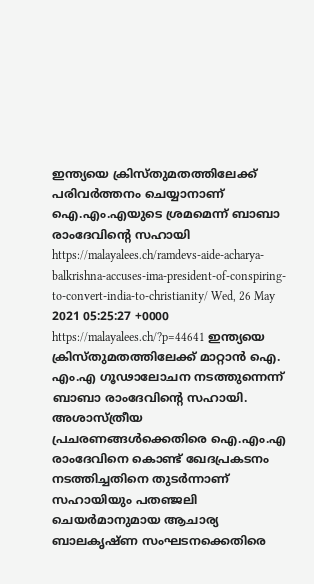ഇന്ത്യയെ ക്രിസ്തുമതത്തിലേക്ക് പരിവര്‍ത്തനം ചെയ്യാനാണ് ഐ.എം.എയുടെ ശ്രമമെന്ന് ബാബാ രാംദേവിന്‍റെ സഹായി https://malayalees.ch/ramdevs-aide-acharya-balkrishna-accuses-ima-president-of-conspiring-to-convert-india-to-christianity/ Wed, 26 May 2021 05:25:27 +0000 https://malayalees.ch/?p=44641 ഇന്ത്യയെ ക്രിസ്തുമതത്തിലേക്ക് മാറ്റാന്‍ ഐ. എം.എ ഗൂഢാലോചന നടത്തുന്നെന്ന് ബാബാ രാംദേവിന്റെ സഹായി. അശാസ്ത്രീയ പ്രചരണങ്ങള്‍ക്കെതിരെ ഐ.എം.എ രാംദേവിനെ കൊണ്ട് ഖേദപ്രകടനം നടത്തിച്ചതിനെ തുടര്‍ന്നാണ് സഹായിയും പതഞ്ജലി ചെയര്‍മാനുമായ ആചാര്യ ബാലകൃഷ്ണ സംഘടനക്കെതിരെ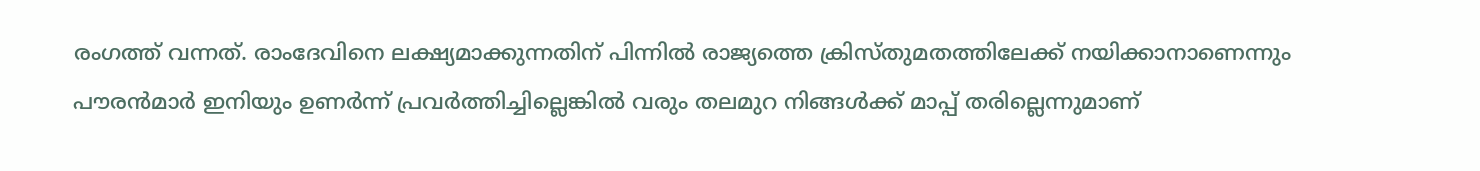രംഗത്ത് വന്നത്. രാംദേവിനെ ലക്ഷ്യമാക്കുന്നതിന് പിന്നില്‍ രാജ്യത്തെ ക്രിസ്തുമതത്തിലേക്ക് നയിക്കാനാണെന്നും പൗരന്‍മാര്‍ ഇനിയും ഉണര്‍ന്ന് പ്രവര്‍ത്തിച്ചില്ലെങ്കില്‍ വരും തലമുറ നിങ്ങള്‍ക്ക് മാപ്പ് തരില്ലെന്നുമാണ്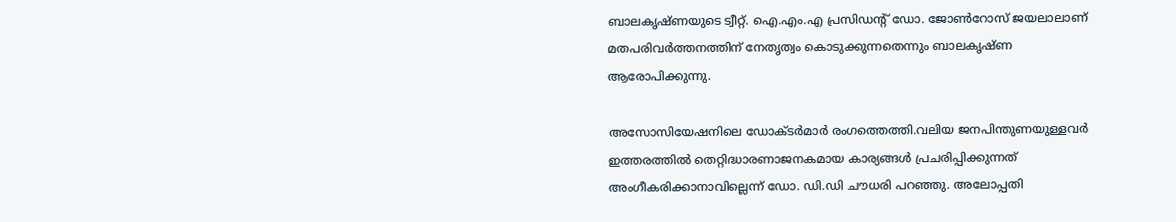ബാലകൃഷ്ണയുടെ ട്വീറ്റ്. ഐ.എം.എ പ്രസിഡന്‍റ് ഡോ. ജോണ്‍റോസ് ജയലാലാണ് മതപരിവര്‍ത്തനത്തിന് നേതൃത്വം കൊടുക്കുന്നതെന്നും ബാലകൃഷ്ണ ആരോപിക്കുന്നു.

അസോസിയേഷനിലെ ഡോക്ടര്‍മാര്‍ രംഗത്തെത്തി.വലിയ ജനപിന്തുണയുള്ളവര്‍ ഇത്തരത്തില്‍ തെറ്റിദ്ധാരണാജനകമായ കാര്യങ്ങള്‍ പ്രചരിപ്പിക്കുന്നത് അംഗീകരിക്കാനാവില്ലെന്ന് ഡോ. ഡി.ഡി ചൗധരി പറഞ്ഞു. അലോപ്പതി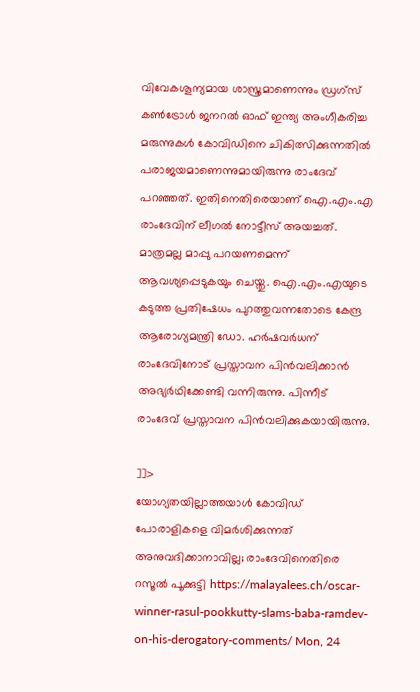വിവേകശൂന്യമായ ശാസ്ത്രമാണെന്നും ഡ്രഗ്സ് കൺട്രോൾ ജനറൽ ഓഫ് ഇന്ത്യ അംഗീകരിച്ച മരുന്നുകൾ കോവിഡിനെ ചികിത്സിക്കുന്നതിൽ പരാജയമാണെന്നുമായിരുന്നു രാംദേവ് പറഞ്ഞത്. ഇതിനെതിരെയാണ് ഐ.എം.എ രാംദേവിന് ലീഗല്‍ നോട്ടീസ് അയച്ചത്. മാത്രമല്ല മാപ്പു പറയണമെന്ന് ആവശ്യപ്പെടുകയും ചെയ്തു. ഐ.എം.എയുടെ കടുത്ത പ്രതിഷേധം പുറത്തുവന്നതോടെ കേന്ദ്ര ആരോഗ്യമന്ത്രി ഡോ. ഹര്‍ഷവര്‍ധന് രാംദേവിനോട് പ്രസ്താവന പിന്‍വലിക്കാന്‍ അഭ്യര്‍ഥിക്കേണ്ടി വന്നിരുന്നു. പിന്നീട് രാംദേവ് പ്രസ്താവന പിന്‍വലിക്കുകയായിരുന്നു.

]]>
യോഗ്യതയില്ലാത്തയാള്‍ കോവിഡ് പോരാളികളെ വിമര്‍ശിക്കുന്നത് അനുവദിക്കാനാവില്ല; രാംദേവിനെതിരെ റസൂല്‍ പൂക്കുട്ടി https://malayalees.ch/oscar-winner-rasul-pookkutty-slams-baba-ramdev-on-his-derogatory-comments/ Mon, 24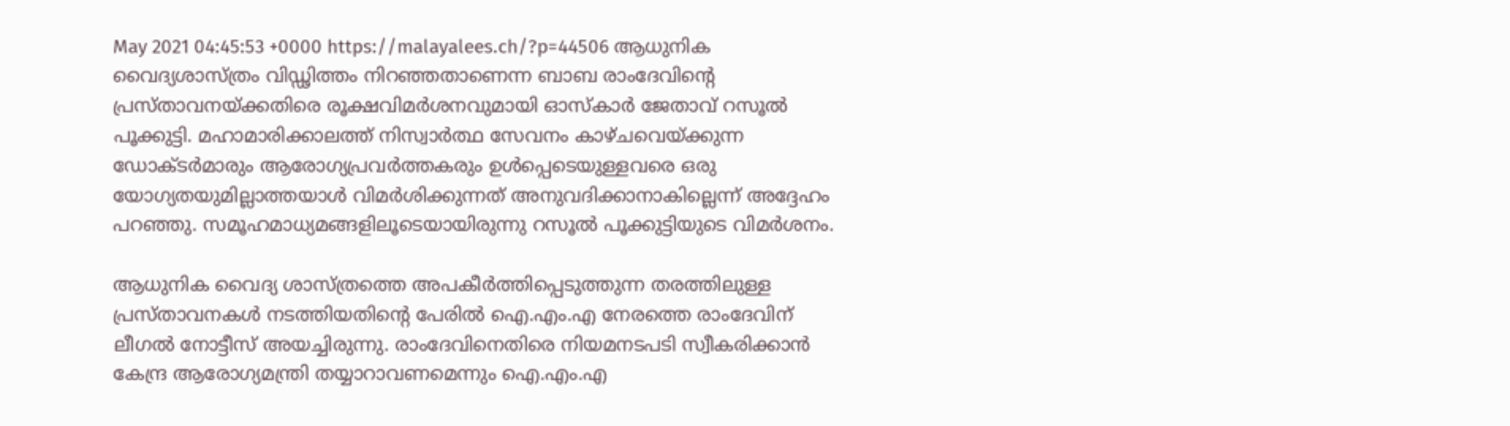May 2021 04:45:53 +0000 https://malayalees.ch/?p=44506 ആധുനിക വൈദ്യശാസ്ത്രം വിഡ്ഢിത്തം നിറഞ്ഞതാണെന്ന ബാബ രാംദേവിന്‍റെ പ്രസ്താവനയ്ക്കതിരെ രൂക്ഷവിമര്‍ശനവുമായി ഓസ്‌കാര്‍ ജേതാവ് റസൂല്‍ പൂക്കുട്ടി. മഹാമാരിക്കാലത്ത് നിസ്വാര്‍ത്ഥ സേവനം കാഴ്ചവെയ്ക്കുന്ന ഡോക്ടര്‍മാരും ആരോഗ്യപ്രവര്‍ത്തകരും ഉള്‍പ്പെടെയുള്ളവരെ ഒരു യോഗ്യതയുമില്ലാത്തയാള്‍ വിമര്‍ശിക്കുന്നത് അനുവദിക്കാനാകില്ലെന്ന് അദ്ദേഹം പറഞ്ഞു. സമൂഹമാധ്യമങ്ങളിലൂടെയായിരുന്നു റസൂല്‍ പൂക്കുട്ടിയുടെ വിമര്‍ശനം.

ആധുനിക വൈദ്യ ശാസ്ത്രത്തെ അപകീര്‍ത്തിപ്പെടുത്തുന്ന തരത്തിലുള്ള പ്രസ്താവനകള്‍ നടത്തിയതിന്‍റെ പേരില്‍ ഐ.എം.എ നേരത്തെ രാംദേവിന് ലീഗല്‍ നോട്ടീസ് അയച്ചിരുന്നു. രാംദേവിനെതിരെ നിയമനടപടി സ്വീകരിക്കാന്‍ കേന്ദ്ര ആരോഗ്യമന്ത്രി തയ്യാറാവണമെന്നും ഐ.എം.എ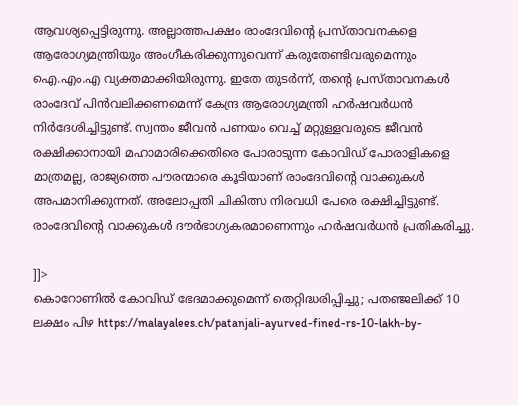ആവശ്യപ്പെട്ടിരുന്നു. അല്ലാത്തപക്ഷം രാംദേവിന്‍റെ പ്രസ്താവനകളെ ആരോഗ്യമന്ത്രിയും അംഗീകരിക്കുന്നുവെന്ന് കരുതേണ്ടിവരുമെന്നും ഐ.എം.എ വ്യക്തമാക്കിയിരുന്നു. ഇതേ തുടര്‍ന്ന്, തന്‍റെ പ്രസ്താവനകള്‍ രാംദേവ് പിന്‍വലിക്കണമെന്ന് കേന്ദ്ര ആരോഗ്യമന്ത്രി ഹര്‍ഷവര്‍ധന്‍ നിര്‍ദേശിച്ചിട്ടുണ്ട്. സ്വന്തം ജീവന്‍ പണയം വെച്ച് മറ്റുള്ളവരുടെ ജീവന്‍ രക്ഷിക്കാനായി മഹാമാരിക്കെതിരെ പോരാടുന്ന കോവിഡ് പോരാളികളെ മാത്രമല്ല, രാജ്യത്തെ പൗരന്മാരെ കൂടിയാണ് രാംദേവിന്റെ വാക്കുകള്‍ അപമാനിക്കുന്നത്. അലോപ്പതി ചികിത്സ നിരവധി പേരെ രക്ഷിച്ചിട്ടുണ്ട്. രാംദേവിന്റെ വാക്കുകള്‍ ദൗര്‍ഭാഗ്യകരമാണെന്നും ഹര്‍ഷവര്‍ധന്‍ പ്രതികരിച്ചു.

]]>
കൊറോണിൽ കോവിഡ് ഭേദമാക്കുമെന്ന് തെറ്റിദ്ധരിപ്പിച്ചു; പതഞ്ജലിക്ക് 10 ലക്ഷം പിഴ https://malayalees.ch/patanjali-ayurved-fined-rs-10-lakh-by-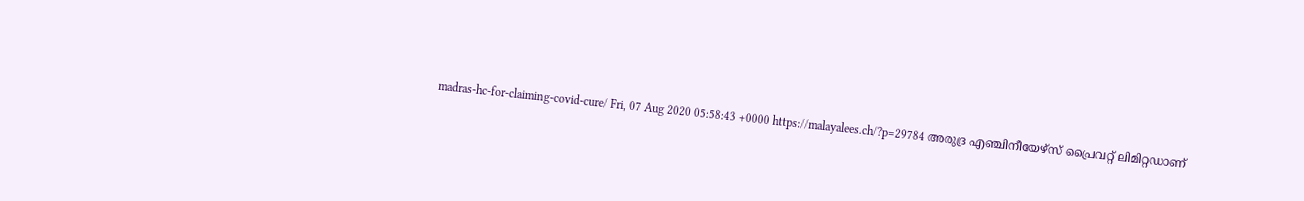madras-hc-for-claiming-covid-cure/ Fri, 07 Aug 2020 05:58:43 +0000 https://malayalees.ch/?p=29784 അരുദ്ര എഞ്ചിനീയേഴ്സ് പ്രൈവറ്റ് ലിമിറ്റഡാണ്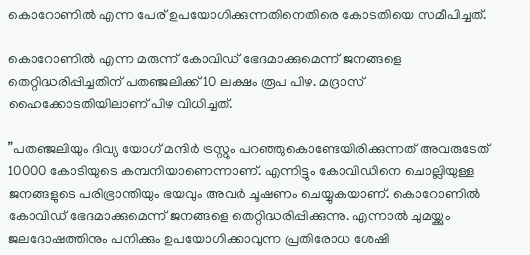കൊറോണിൽ എന്ന പേര് ഉപയോഗിക്കുന്നതിനെതിരെ കോടതിയെ സമീപിച്ചത്.

കൊറോണിൽ എന്ന മരുന്ന് കോവിഡ് ഭേദമാക്കുമെന്ന് ജനങ്ങളെ തെറ്റിദ്ധരിപ്പിച്ചതിന് പതഞ്ജലിക്ക് 10 ലക്ഷം രൂപ പിഴ. മദ്രാസ് ഹൈക്കോടതിയിലാണ് പിഴ വിധിച്ചത്.

”പതഞ്ജലിയും ദിവ്യ യോഗ് മന്ദിർ ട്രസ്റ്റും പറഞ്ഞുകൊണ്ടേയിരിക്കുന്നത് അവരുടേത് 10000 കോടിയുടെ കമ്പനിയാണെന്നാണ്. എന്നിട്ടും കോവിഡിനെ ചൊല്ലിയുള്ള ജനങ്ങളുടെ പരിഭ്രാന്തിയും ഭയവും അവർ ചൂഷണം ചെയ്യുകയാണ്. കൊറോണിൽ കോവിഡ് ഭേദമാക്കുമെന്ന് ജനങ്ങളെ തെറ്റിദ്ധരിപ്പിക്കുന്നു. എന്നാൽ ചുമയ്ക്കും ജലദോഷത്തിനും പനിക്കും ഉപയോഗിക്കാവുന്ന പ്രതിരോധ ശേഷി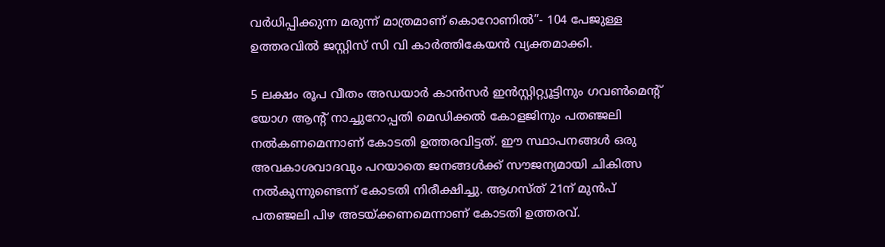വർധിപ്പിക്കുന്ന മരുന്ന് മാത്രമാണ് കൊറോണിൽ”- 104 പേജുള്ള ഉത്തരവിൽ ജസ്റ്റിസ് സി വി കാർത്തികേയൻ വ്യക്തമാക്കി.

5 ലക്ഷം രൂപ വീതം അഡയാർ കാൻസർ ഇൻസ്റ്റിറ്റ്യൂട്ടിനും ഗവൺമെന്റ് യോഗ ആന്റ് നാച്ചുറോപ്പതി മെഡിക്കൽ കോളജിനും പതഞ്ജലി നൽകണമെന്നാണ് കോടതി ഉത്തരവിട്ടത്. ഈ സ്ഥാപനങ്ങൾ ഒരു അവകാശവാദവും പറയാതെ ജനങ്ങൾക്ക് സൗജന്യമായി ചികിത്സ നൽകുന്നുണ്ടെന്ന് കോടതി നിരീക്ഷിച്ചു. ആഗസ്ത് 21ന് മുൻപ് പതഞ്ജലി പിഴ അടയ്ക്കണമെന്നാണ് കോടതി ഉത്തരവ്.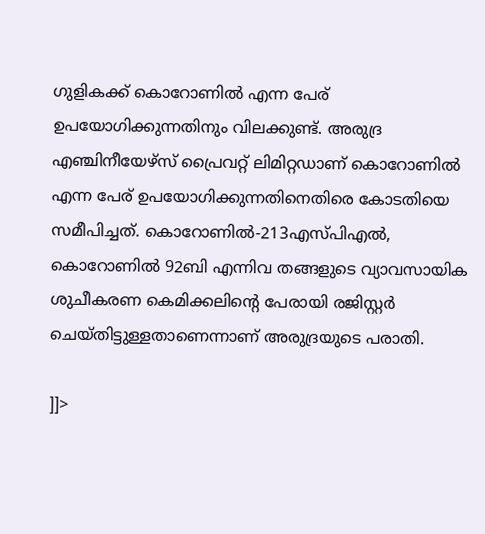ഗുളികക്ക് കൊറോണിൽ എന്ന പേര് ഉപയോഗിക്കുന്നതിനും വിലക്കുണ്ട്. അരുദ്ര എഞ്ചിനീയേഴ്സ് പ്രൈവറ്റ് ലിമിറ്റഡാണ് കൊറോണിൽ എന്ന പേര് ഉപയോഗിക്കുന്നതിനെതിരെ കോടതിയെ സമീപിച്ചത്. കൊറോണിൽ-213എസ്പിഎൽ, കൊറോണിൽ 92ബി എന്നിവ തങ്ങളുടെ വ്യാവസായിക ശുചീകരണ കെമിക്കലിന്റെ പേരായി രജിസ്റ്റർ ചെയ്തിട്ടുള്ളതാണെന്നാണ് അരുദ്രയുടെ പരാതി.

]]>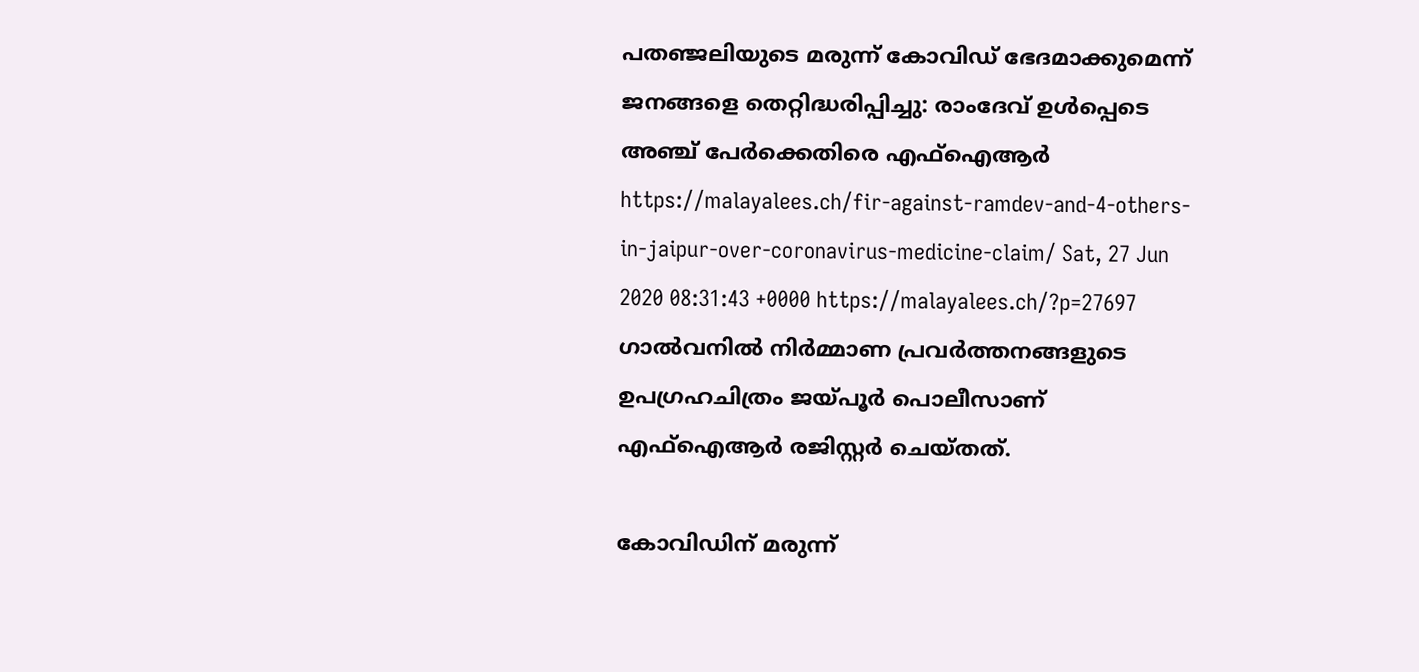പതഞ്ജലിയുടെ മരുന്ന് കോവിഡ് ഭേദമാക്കുമെന്ന് ജനങ്ങളെ തെറ്റിദ്ധരിപ്പിച്ചു: രാംദേവ് ഉള്‍പ്പെടെ അഞ്ച് പേര്‍ക്കെതിരെ എഫ്ഐആര്‍ https://malayalees.ch/fir-against-ramdev-and-4-others-in-jaipur-over-coronavirus-medicine-claim/ Sat, 27 Jun 2020 08:31:43 +0000 https://malayalees.ch/?p=27697 ഗാല്‍വനില്‍ നിര്‍മ്മാണ പ്രവര്‍ത്തനങ്ങളുടെ ഉപഗ്രഹചിത്രം ജയ്പൂര്‍ പൊലീസാണ് എഫ്‌ഐആര്‍ രജിസ്റ്റര്‍ ചെയ്തത്.

കോവിഡിന് മരുന്ന്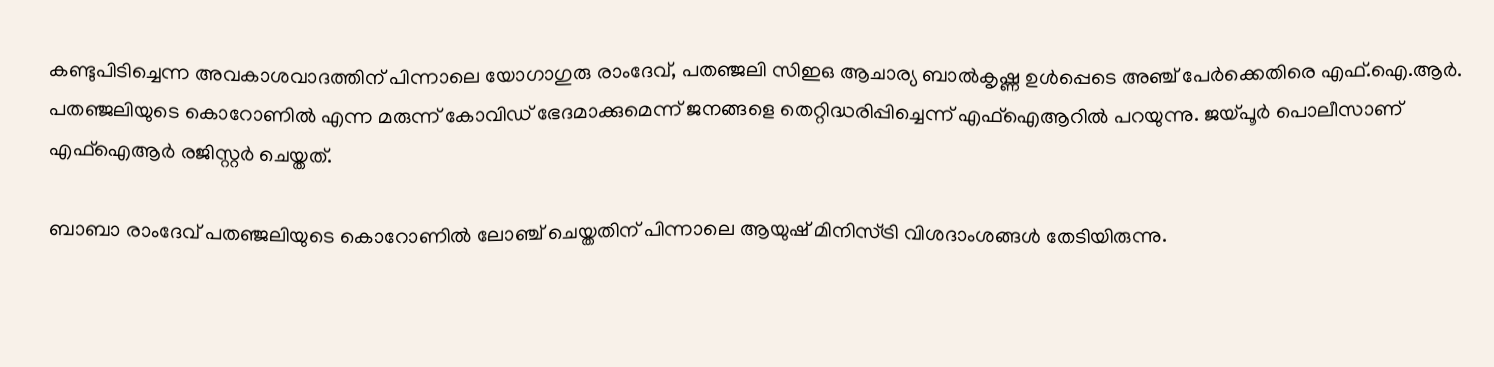കണ്ടുപിടിച്ചെന്ന അവകാശവാദത്തിന് പിന്നാലെ യോഗാഗുരു രാംദേവ്, പതഞ്ജലി സിഇഒ ആചാര്യ ബാല്‍കൃഷ്ണ ഉള്‍പ്പെടെ അഞ്ച് പേര്‍ക്കെതിരെ എഫ്.ഐ.ആര്‍. പതഞ്ജലിയുടെ കൊറോണില്‍ എന്ന മരുന്ന് കോവിഡ് ഭേദമാക്കുമെന്ന് ജനങ്ങളെ തെറ്റിദ്ധരിപ്പിച്ചെന്ന് എഫ്ഐആറില്‍ പറയുന്നു. ജയ്പൂര്‍ പൊലീസാണ് എഫ്‌ഐആര്‍ രജിസ്റ്റര്‍ ചെയ്തത്.

ബാബാ രാംദേവ് പതഞ്ജലിയുടെ കൊറോണില്‍ ലോഞ്ച് ചെയ്തതിന് പിന്നാലെ ആയുഷ് മിനിസ്ട്രി വിശദാംശങ്ങള്‍ തേടിയിരുന്നു.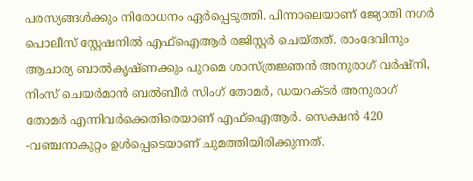പരസ്യങ്ങള്‍ക്കും നിരോധനം ഏര്‍പ്പെടുത്തി. പിന്നാലെയാണ് ജ്യോതി നഗര്‍ പൊലീസ് സ്റ്റേഷനില്‍ എഫ്ഐആര്‍ രജിസ്റ്റര്‍ ചെയ്തത്. രാംദേവിനും ആചാര്യ ബാല്‍കൃഷ്ണക്കും പുറമെ ശാസ്ത്രജ്ഞന്‍ അനുരാഗ് വര്‍ഷ്‌നി, നിംസ് ചെയര്‍മാന്‍ ബല്‍ബീര്‍ സിംഗ് തോമര്‍, ഡയറക്ടര്‍ അനുരാഗ് തോമര്‍ എന്നിവര്‍ക്കെതിരെയാണ് എഫ്ഐആര്‍. സെക്ഷന്‍ 420 -വഞ്ചനാകുറ്റം ഉള്‍പ്പെടെയാണ് ചുമത്തിയിരിക്കുന്നത്.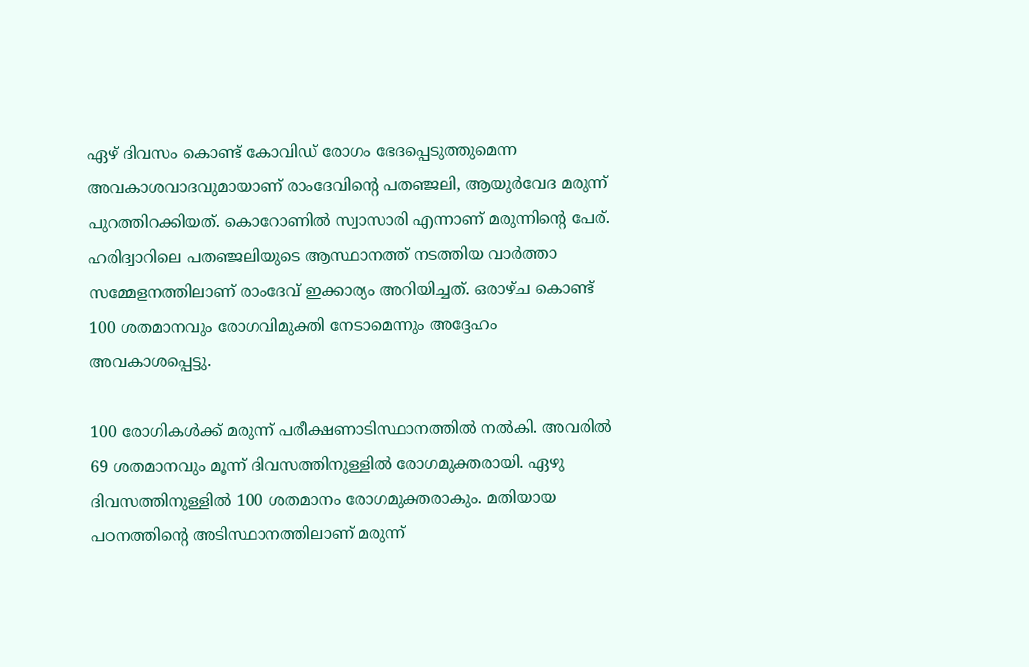ഏഴ് ദിവസം കൊണ്ട് കോവിഡ് രോഗം ഭേദപ്പെടുത്തുമെന്ന അവകാശവാദവുമായാണ് രാംദേവിന്റെ പതഞ്ജലി, ആയുർ‌വേദ മരുന്ന് പുറത്തിറക്കിയത്. കൊറോണിൽ സ്വാസാരി എന്നാണ് മരുന്നിന്റെ പേര്. ഹരിദ്വാറിലെ പതഞ്ജലിയുടെ ആസ്ഥാനത്ത് നടത്തിയ വാര്‍ത്താ സമ്മേളനത്തിലാണ് രാംദേവ് ഇക്കാര്യം അറിയിച്ചത്. ഒരാഴ്ച കൊണ്ട് 100 ശതമാനവും രോഗവിമുക്തി നേടാമെന്നും അദ്ദേഹം അവകാശപ്പെട്ടു.

100 രോഗികള്‍ക്ക് മരുന്ന് പരീക്ഷണാടിസ്ഥാനത്തില്‍ നല്‍കി. അവരില്‍ 69 ശതമാനവും മൂന്ന് ദിവസത്തിനുള്ളില്‍ രോഗമുക്തരായി. ഏഴു ദിവസത്തിനുള്ളില്‍ 100 ശതമാനം രോഗമുക്തരാകും. മതിയായ പഠനത്തിന്റെ അടിസ്ഥാനത്തിലാണ് മരുന്ന്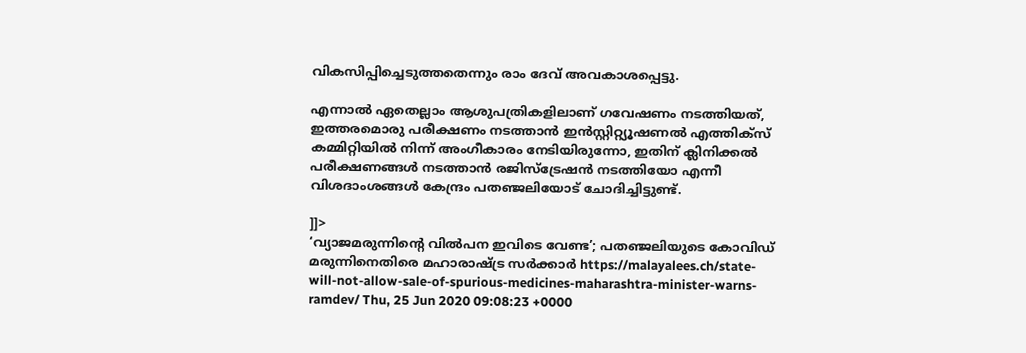വികസിപ്പിച്ചെടുത്തതെന്നും രാം ദേവ് അവകാശപ്പെട്ടു.

എന്നാല്‍ ഏതെല്ലാം ആശുപത്രികളിലാണ് ഗവേഷണം നടത്തിയത്, ഇത്തരമൊരു പരീക്ഷണം നടത്താൻ ഇൻസ്റ്റിറ്റ്യൂഷണൽ എത്തിക്സ് കമ്മിറ്റിയിൽ നിന്ന് അംഗീകാരം നേടിയിരുന്നോ, ഇതിന് ക്ലിനിക്കൽ പരീക്ഷണങ്ങൾ നടത്താൻ രജിസ്ട്രേഷൻ നടത്തിയോ എന്നീ വിശദാംശങ്ങള്‍ കേന്ദ്രം പതഞ്ജലിയോട് ചോദിച്ചിട്ടുണ്ട്.

]]>
‘വ്യാജമരുന്നിന്‍റെ വില്‍പന ഇവിടെ വേണ്ട’; പതഞ്ജലിയുടെ കോവിഡ് മരുന്നിനെതിരെ മഹാരാഷ്ട്ര സര്‍ക്കാര്‍ https://malayalees.ch/state-will-not-allow-sale-of-spurious-medicines-maharashtra-minister-warns-ramdev/ Thu, 25 Jun 2020 09:08:23 +0000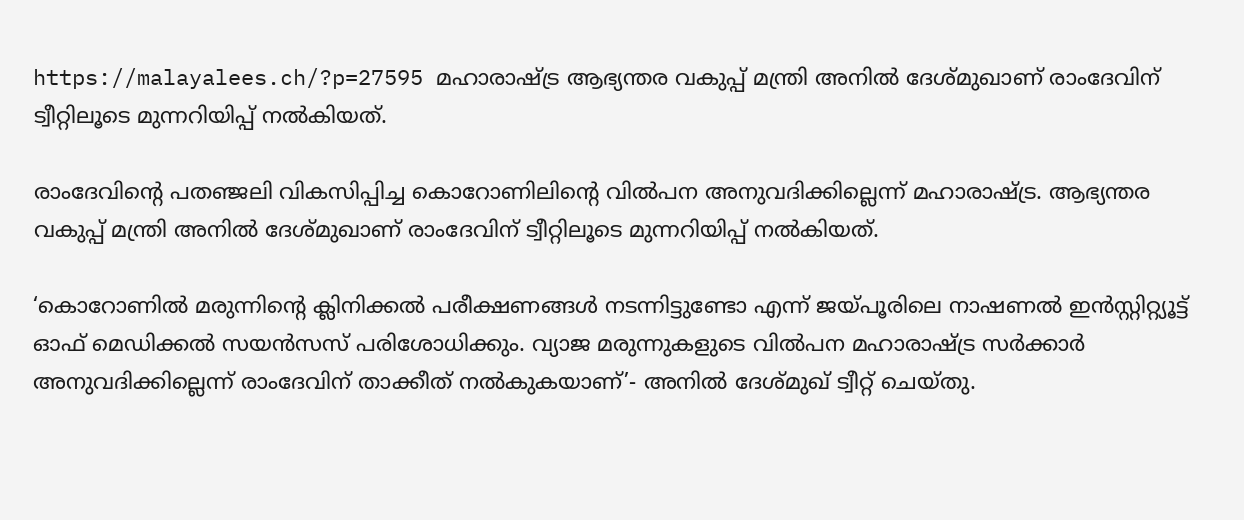https://malayalees.ch/?p=27595 മഹാരാഷ്ട്ര ആഭ്യന്തര വകുപ്പ് മന്ത്രി അനില്‍ ദേശ്മുഖാണ് രാംദേവിന് ട്വീറ്റിലൂടെ മുന്നറിയിപ്പ് നല്‍കിയത്.

രാംദേവിന്‍റെ പതഞ്ജലി വികസിപ്പിച്ച കൊറോണിലിന്‍റെ വില്‍പന അനുവദിക്കില്ലെന്ന് മഹാരാഷ്ട്ര. ആഭ്യന്തര വകുപ്പ് മന്ത്രി അനില്‍ ദേശ്മുഖാണ് രാംദേവിന് ട്വീറ്റിലൂടെ മുന്നറിയിപ്പ് നല്‍കിയത്.

‘കൊറോണില്‍ മരുന്നിന്റെ ക്ലിനിക്കല്‍ പരീക്ഷണങ്ങള്‍ നടന്നിട്ടുണ്ടോ എന്ന് ജയ്പൂരിലെ നാഷണല്‍ ഇന്‍സ്റ്റിറ്റ്യൂട്ട് ഓഫ് മെഡിക്കല്‍ സയന്‍സസ് പരിശോധിക്കും. വ്യാജ മരുന്നുകളുടെ വില്‍പന മഹാരാഷ്ട്ര സര്‍ക്കാര്‍ അനുവദിക്കില്ലെന്ന് രാംദേവിന് താക്കീത് നല്‍കുകയാണ്’- അനില്‍ ദേശ്മുഖ് ട്വീറ്റ് ചെയ്തു.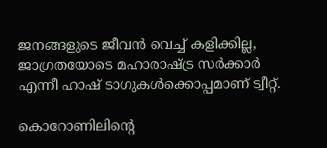ജനങ്ങളുടെ ജീവന്‍ വെച്ച് കളിക്കില്ല, ജാഗ്രതയോടെ മഹാരാഷ്ട്ര സര്‍ക്കാര്‍ എന്നീ ഹാഷ് ടാഗുകള്‍ക്കൊപ്പമാണ് ട്വീറ്റ്.

കൊറോണിലിന്റെ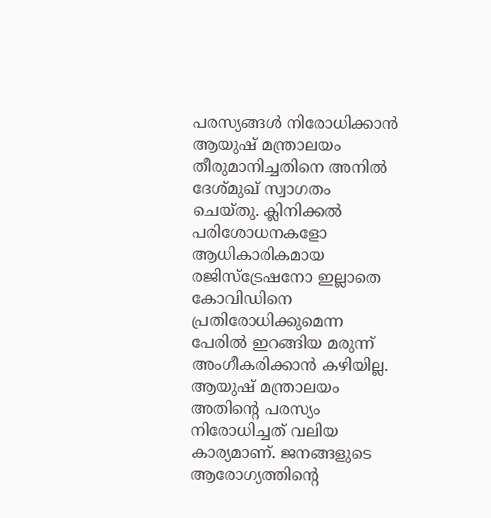പരസ്യങ്ങള്‍ നിരോധിക്കാന്‍ ആയുഷ് മന്ത്രാലയം തീരുമാനിച്ചതിനെ അനില്‍ ദേശ്മുഖ് സ്വാഗതം ചെയ്തു. ക്ലിനിക്കല്‍ പരിശോധനകളോ ആധികാരികമായ രജിസ്‌ട്രേഷനോ ഇല്ലാതെ കോവിഡിനെ പ്രതിരോധിക്കുമെന്ന പേരില്‍ ഇറങ്ങിയ മരുന്ന് അംഗീകരിക്കാന്‍ കഴിയില്ല. ആയുഷ് മന്ത്രാലയം അതിന്റെ പരസ്യം നിരോധിച്ചത് വലിയ കാര്യമാണ്. ജനങ്ങളുടെ ആരോഗ്യത്തിന്‍റെ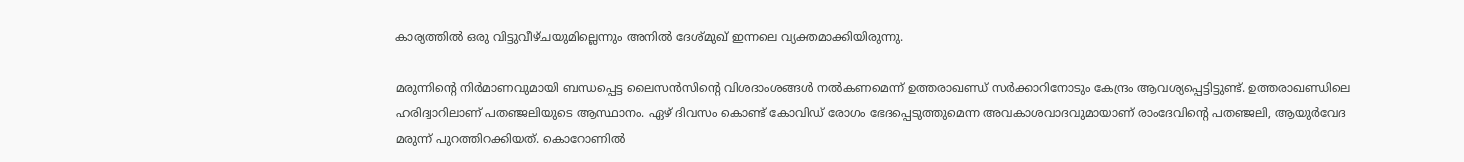കാര്യത്തില്‍ ഒരു വിട്ടുവീഴ്ചയുമില്ലെന്നും അനില്‍ ദേശ്മുഖ് ഇന്നലെ വ്യക്തമാക്കിയിരുന്നു.

മരുന്നിന്റെ നിര്‍മാണവുമായി ബന്ധപ്പെട്ട ലൈസന്‍സിന്റെ വിശദാംശങ്ങള്‍ നല്‍കണമെന്ന് ഉത്തരാഖണ്ഡ് സര്‍ക്കാറിനോടും കേന്ദ്രം ആവശ്യപ്പെട്ടിട്ടുണ്ട്. ഉത്തരാഖണ്ഡിലെ ഹരിദ്വാറിലാണ് പതഞ്ജലിയുടെ ആസ്ഥാനം. ഏഴ് ദിവസം കൊണ്ട് കോവിഡ് രോഗം ഭേദപ്പെടുത്തുമെന്ന അവകാശവാദവുമായാണ് രാംദേവിന്റെ പതഞ്ജലി, ആയുർ‌വേദ മരുന്ന് പുറത്തിറക്കിയത്. കൊറോണിൽ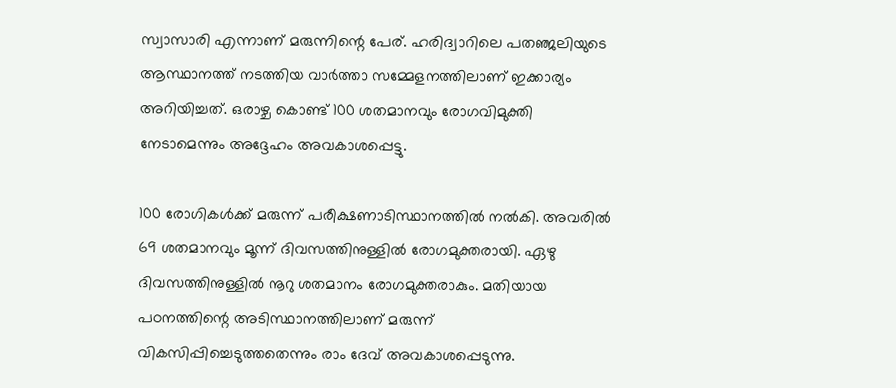സ്വാസാരി എന്നാണ് മരുന്നിന്റെ പേര്. ഹരിദ്വാറിലെ പതഞ്ജലിയുടെ ആസ്ഥാനത്ത് നടത്തിയ വാര്‍ത്താ സമ്മേളനത്തിലാണ് ഇക്കാര്യം അറിയിച്ചത്. ഒരാഴ്ച കൊണ്ട് 100 ശതമാനവും രോഗവിമുക്തി നേടാമെന്നും അദ്ദേഹം അവകാശപ്പെട്ടു.

100 രോഗികള്‍ക്ക് മരുന്ന് പരീക്ഷണാടിസ്ഥാനത്തില്‍ നല്‍കി. അവരില്‍ 69 ശതമാനവും മൂന്ന് ദിവസത്തിനുള്ളില്‍ രോഗമുക്തരായി. ഏഴു ദിവസത്തിനുള്ളില്‍ നൂറു ശതമാനം രോഗമുക്തരാകും. മതിയായ പഠനത്തിന്റെ അടിസ്ഥാനത്തിലാണ് മരുന്ന് വികസിപ്പിച്ചെടുത്തതെന്നും രാം ദേവ് അവകാശപ്പെടുന്നു.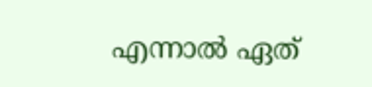എന്നാല്‍ ഏത്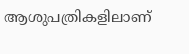ആശുപത്രികളിലാണ്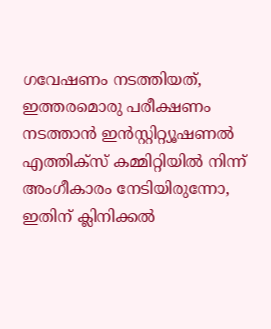ഗവേഷണം നടത്തിയത്, ഇത്തരമൊരു പരീക്ഷണം നടത്താൻ ഇൻസ്റ്റിറ്റ്യൂഷണൽ എത്തിക്സ് കമ്മിറ്റിയിൽ നിന്ന് അംഗീകാരം നേടിയിരുന്നോ, ഇതിന് ക്ലിനിക്കൽ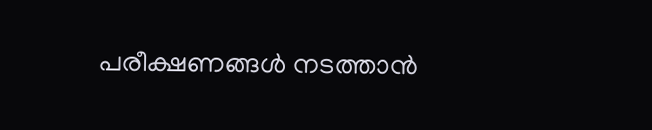പരീക്ഷണങ്ങൾ നടത്താൻ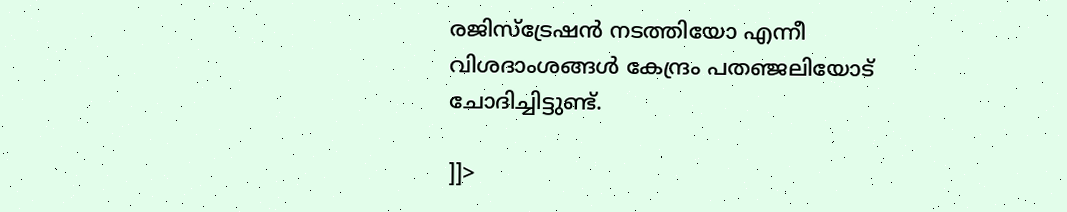രജിസ്ട്രേഷൻ നടത്തിയോ എന്നീ വിശദാംശങ്ങള്‍ കേന്ദ്രം പതഞ്ജലിയോട് ചോദിച്ചിട്ടുണ്ട്.

]]>